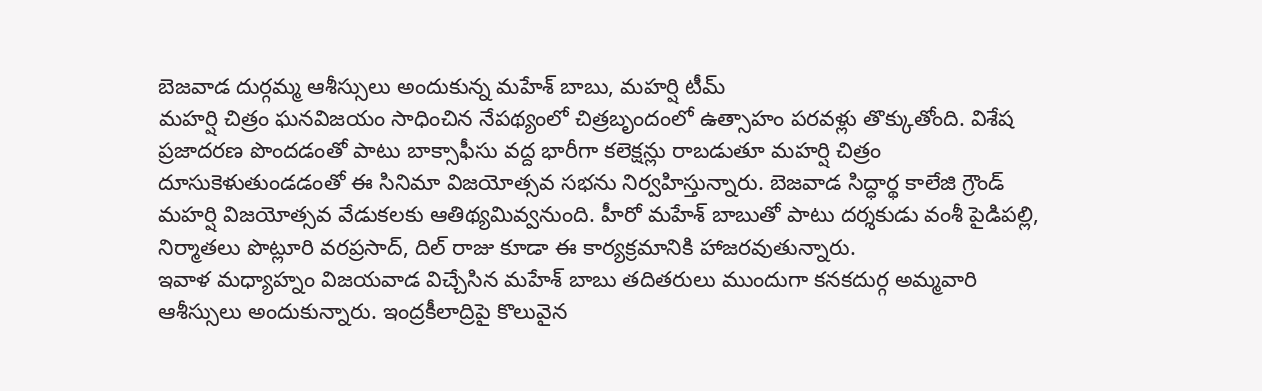బెజవాడ దుర్గమ్మ ఆశీస్సులు అందుకున్న మహేశ్ బాబు, మహర్షి టీమ్
మహర్షి చిత్రం ఘనవిజయం సాధించిన నేపథ్యంలో చిత్రబృందంలో ఉత్సాహం పరవళ్లు తొక్కుతోంది. విశేష ప్రజాదరణ పొందడంతో పాటు బాక్సాఫీసు వద్ద భారీగా కలెక్షన్లు రాబడుతూ మహర్షి చిత్రం దూసుకెళుతుండడంతో ఈ సినిమా విజయోత్సవ సభను నిర్వహిస్తున్నారు. బెజవాడ సిద్ధార్థ కాలేజి గ్రౌండ్ మహర్షి విజయోత్సవ వేడుకలకు ఆతిథ్యమివ్వనుంది. హీరో మహేశ్ బాబుతో పాటు దర్శకుడు వంశీ పైడిపల్లి, నిర్మాతలు పొట్లూరి వరప్రసాద్, దిల్ రాజు కూడా ఈ కార్యక్రమానికి హాజరవుతున్నారు.
ఇవాళ మధ్యాహ్నం విజయవాడ విచ్చేసిన మహేశ్ బాబు తదితరులు ముందుగా కనకదుర్గ అమ్మవారి ఆశీస్సులు అందుకున్నారు. ఇంద్రకీలాద్రిపై కొలువైన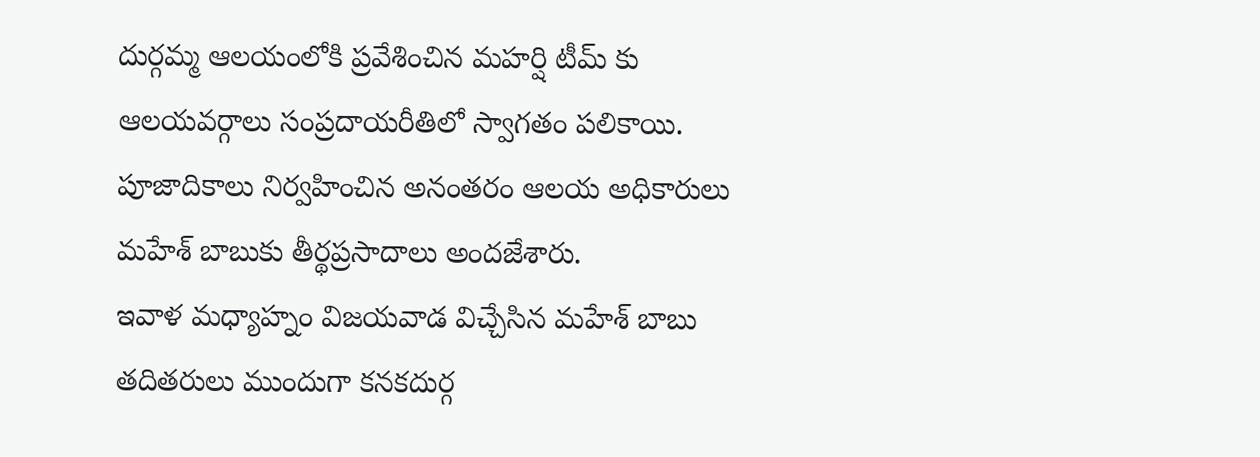దుర్గమ్మ ఆలయంలోకి ప్రవేశించిన మహర్షి టీమ్ కు ఆలయవర్గాలు సంప్రదాయరీతిలో స్వాగతం పలికాయి. పూజాదికాలు నిర్వహించిన అనంతరం ఆలయ అధికారులు మహేశ్ బాబుకు తీర్థప్రసాదాలు అందజేశారు.
ఇవాళ మధ్యాహ్నం విజయవాడ విచ్చేసిన మహేశ్ బాబు తదితరులు ముందుగా కనకదుర్గ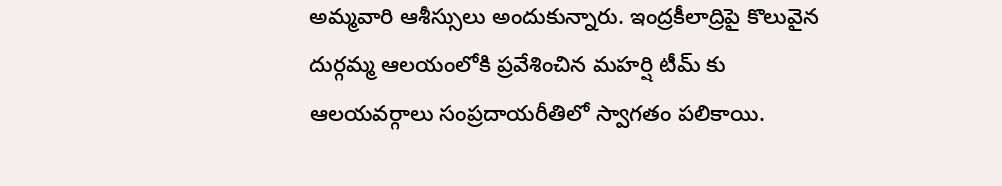అమ్మవారి ఆశీస్సులు అందుకున్నారు. ఇంద్రకీలాద్రిపై కొలువైన దుర్గమ్మ ఆలయంలోకి ప్రవేశించిన మహర్షి టీమ్ కు ఆలయవర్గాలు సంప్రదాయరీతిలో స్వాగతం పలికాయి.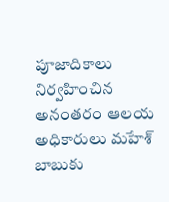పూజాదికాలు నిర్వహించిన అనంతరం ఆలయ అధికారులు మహేశ్ బాబుకు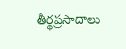తీర్థప్రసాదాలు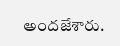అందజేశారు.